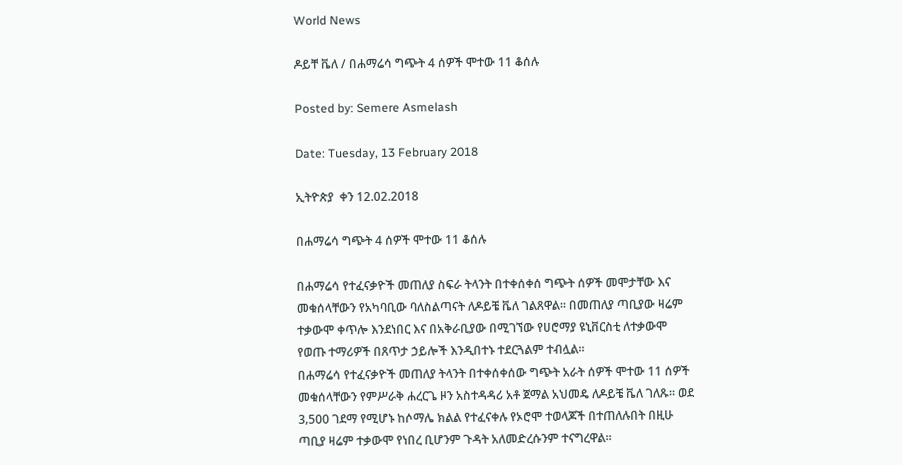World News

ዶይቸ ቬለ / በሐማሬሳ ግጭት 4 ሰዎች ሞተው 11 ቆሰሉ

Posted by: Semere Asmelash

Date: Tuesday, 13 February 2018

ኢትዮጵያ  ቀን 12.02.2018

በሐማሬሳ ግጭት 4 ሰዎች ሞተው 11 ቆሰሉ

በሐማሬሳ የተፈናቃዮች መጠለያ ስፍራ ትላንት በተቀሰቀሰ ግጭት ሰዎች መሞታቸው እና መቁሰላቸውን የአካባቢው ባለስልጣናት ለዶይቼ ቬለ ገልጸዋል፡፡ በመጠለያ ጣቢያው ዛሬም ተቃውሞ ቀጥሎ እንደነበር እና በአቅራቢያው በሚገኘው የሀሮማያ ዩኒቨርስቲ ለተቃውሞ የወጡ ተማሪዎች በጸጥታ ኃይሎች እንዲበተኑ ተደርጓልም ተብሏል፡፡
በሐማሬሳ የተፈናቃዮች መጠለያ ትላንት በተቀሰቀሰው ግጭት አራት ሰዎች ሞተው 11 ሰዎች መቁሰላቸውን የምሥራቅ ሐረርጌ ዞን አስተዳዳሪ አቶ ጀማል አህመዴ ለዶይቼ ቬለ ገለጹ፡፡ ወደ 3‚500 ገደማ የሚሆኑ ከሶማሌ ክልል የተፈናቀሉ የኦሮሞ ተወላጆች በተጠለሉበት በዚሁ ጣቢያ ዛሬም ተቃውሞ የነበረ ቢሆንም ጉዳት አለመድረሱንም ተናግረዋል፡፡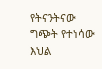የትናንትናው ግጭት የተነሳው እህል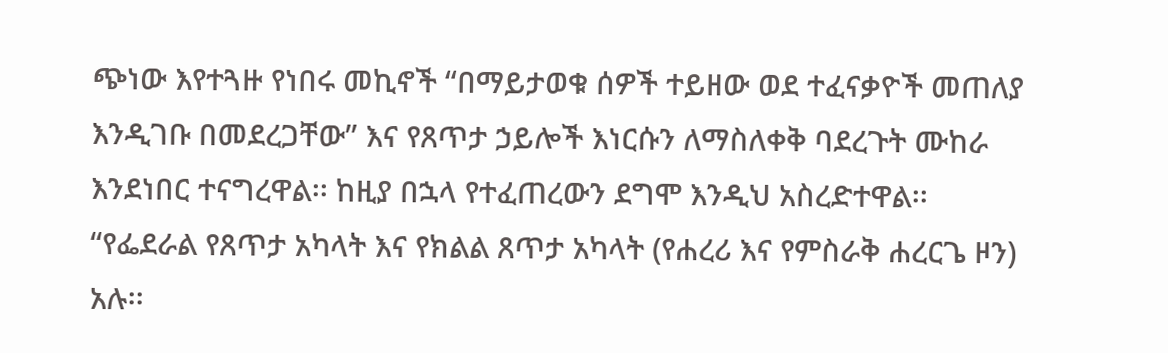ጭነው እየተጓዙ የነበሩ መኪኖች “በማይታወቁ ሰዎች ተይዘው ወደ ተፈናቃዮች መጠለያ እንዲገቡ በመደረጋቸው” እና የጸጥታ ኃይሎች እነርሱን ለማስለቀቅ ባደረጉት ሙከራ እንደነበር ተናግረዋል፡፡ ከዚያ በኋላ የተፈጠረውን ደግሞ እንዲህ አስረድተዋል፡፡
“የፌደራል የጸጥታ አካላት እና የክልል ጸጥታ አካላት (የሐረሪ እና የምስራቅ ሐረርጌ ዞን) አሉ፡፡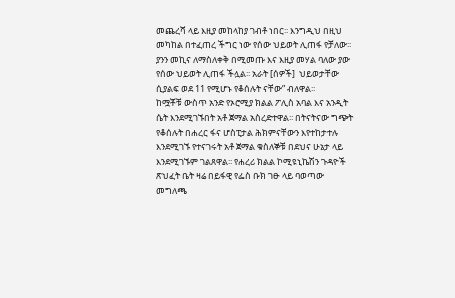መጨረሻ ላይ እዚያ መከላከያ ገብቶ ነበር፡፡ እንግዲህ በዚህ መካከል በተፈጠረ ችግር ነው የሰው ህይወት ሊጠፋ የቻለው፡፡ ያንን መኪና ለማስለቀቅ በሚመጡ እና እዚያ መሃል ባለው ያው የሰው ህይወት ሊጠፋ ችሏል፡፡ አራት [ሰዎች]  ህይወታቸው ሲያልፍ ወደ 11 የሚሆኑ የቆሰሉት ናቸው” ብለዋል፡፡
ከሟቾቹ ውስጥ አንድ የኦሮሚያ ክልል ፖሊስ አባል እና አንዲት ሴት እንደሚገኙበት አቶ ጀማል አስረድተዋል፡፡ በትናትናው ግጭት የቆሰሉት በሐረር ፋና ሆስፒታል ሕክምናቸውን እየተከታተሉ እንደሚገኙ የተናገሩት አቶ ጀማል ቁስለኞቹ በደህና ሁኔታ ላይ እንደሚገኙም ገልጸዋል፡፡ የሐረሪ ክልል ኮሚዩኒኬሽን ጉዳዮች ጽህፈት ቤት ዛሬ በይፋዊ የፌስ ቡክ ገፁ ላይ ባወጣው መግለጫ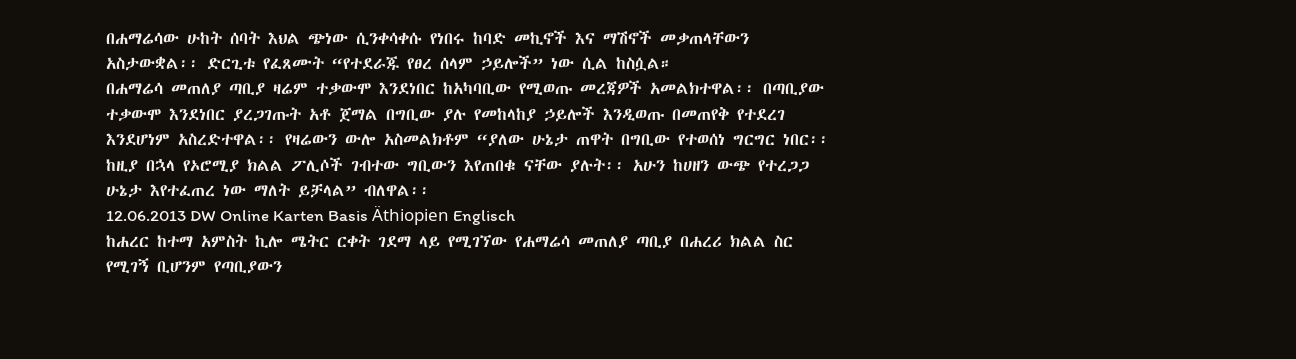በሐማሬሳው ሁከት ሰባት እህል ጭነው ሲንቀሳቀሱ የነበሩ ከባድ መኪኖች እና ማሽኖች መቃጠላቸውን አስታውቋል፡፡ ድርጊቱ የፈጸሙት “የተደራጁ የፀረ ሰላም ኃይሎች” ነው ሲል ከስሷል።
በሐማሬሳ መጠለያ ጣቢያ ዛሬም ተቃውሞ እንደነበር ከአካባቢው የሚወጡ መረጃዎች አመልክተዋል፡፡ በጣቢያው ተቃውሞ እንደነበር ያረጋገጡት አቶ ጀማል በግቢው ያሉ የመከላከያ ኃይሎች እንዲወጡ በመጠየቅ የተደረገ እንደሆነም አስረድተዋል፡፡ የዛሬውን ውሎ አስመልክቶም “ያለው ሁኔታ ጠዋት በግቢው የተወሰነ ግርግር ነበር፡፡ ከዚያ በኋላ የኦሮሚያ ክልል ፖሊሶች ገብተው ግቢውን እየጠበቁ ናቸው ያሉት፡፡ አሁን ከሀዘን ውጭ የተረጋጋ ሁኔታ እየተፈጠረ ነው ማለት ይቻላል” ብለዋል፡፡
12.06.2013 DW Online Karten Basis Äthiopien Englisch
ከሐረር ከተማ አምስት ኪሎ ሜትር ርቀት ገደማ ላይ የሚገኘው የሐማሬሳ መጠለያ ጣቢያ በሐረሪ ክልል ስር የሚገኝ ቢሆንም የጣቢያውን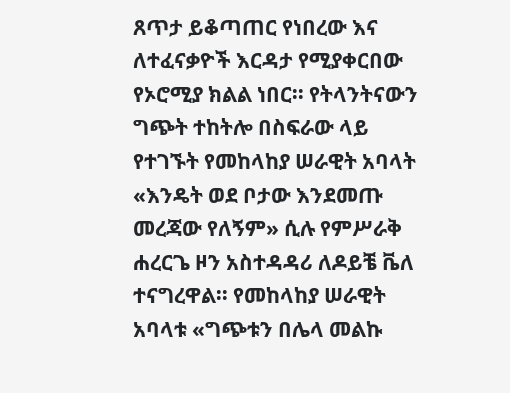ጸጥታ ይቆጣጠር የነበረው እና ለተፈናቃዮች እርዳታ የሚያቀርበው የኦሮሚያ ክልል ነበር፡፡ የትላንትናውን ግጭት ተከትሎ በስፍራው ላይ የተገኙት የመከላከያ ሠራዊት አባላት «እንዴት ወደ ቦታው እንደመጡ መረጃው የለኝም» ሲሉ የምሥራቅ ሐረርጌ ዞን አስተዳዳሪ ለዶይቼ ቬለ ተናግረዋል፡፡ የመከላከያ ሠራዊት አባላቱ «ግጭቱን በሌላ መልኩ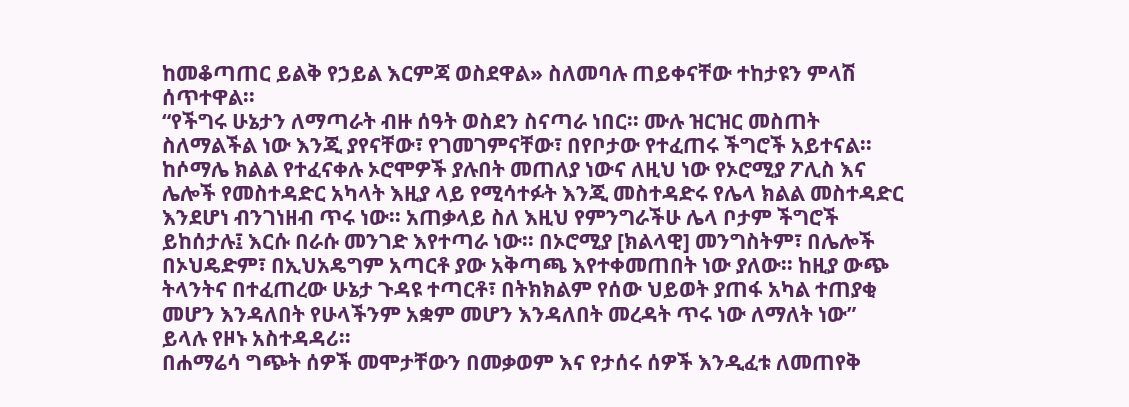ከመቆጣጠር ይልቅ የኃይል እርምጃ ወስደዋል» ስለመባሉ ጠይቀናቸው ተከታዩን ምላሽ ሰጥተዋል፡፡
“የችግሩ ሁኔታን ለማጣራት ብዙ ሰዓት ወስደን ስናጣራ ነበር፡፡ ሙሉ ዝርዝር መስጠት ስለማልችል ነው እንጂ ያየናቸው፣ የገመገምናቸው፣ በየቦታው የተፈጠሩ ችግሮች አይተናል፡፡ ከሶማሌ ክልል የተፈናቀሉ ኦሮሞዎች ያሉበት መጠለያ ነውና ለዚህ ነው የኦሮሚያ ፖሊስ እና ሌሎች የመስተዳድር አካላት እዚያ ላይ የሚሳተፉት እንጂ መስተዳድሩ የሌላ ክልል መስተዳድር እንደሆነ ብንገነዘብ ጥሩ ነው፡፡ አጠቃላይ ስለ እዚህ የምንግራችሁ ሌላ ቦታም ችግሮች ይከሰታሉ፤ እርሱ በራሱ መንገድ እየተጣራ ነው፡፡ በኦሮሚያ [ክልላዊ] መንግስትም፣ በሌሎች በኦህዴድም፣ በኢህአዴግም አጣርቶ ያው አቅጣጫ እየተቀመጠበት ነው ያለው፡፡ ከዚያ ውጭ ትላንትና በተፈጠረው ሁኔታ ጉዳዩ ተጣርቶ፣ በትክክልም የሰው ህይወት ያጠፋ አካል ተጠያቂ መሆን እንዳለበት የሁላችንም አቋም መሆን እንዳለበት መረዳት ጥሩ ነው ለማለት ነው” ይላሉ የዞኑ አስተዳዳሪ።
በሐማሬሳ ግጭት ሰዎች መሞታቸውን በመቃወም እና የታሰሩ ሰዎች እንዲፈቱ ለመጠየቅ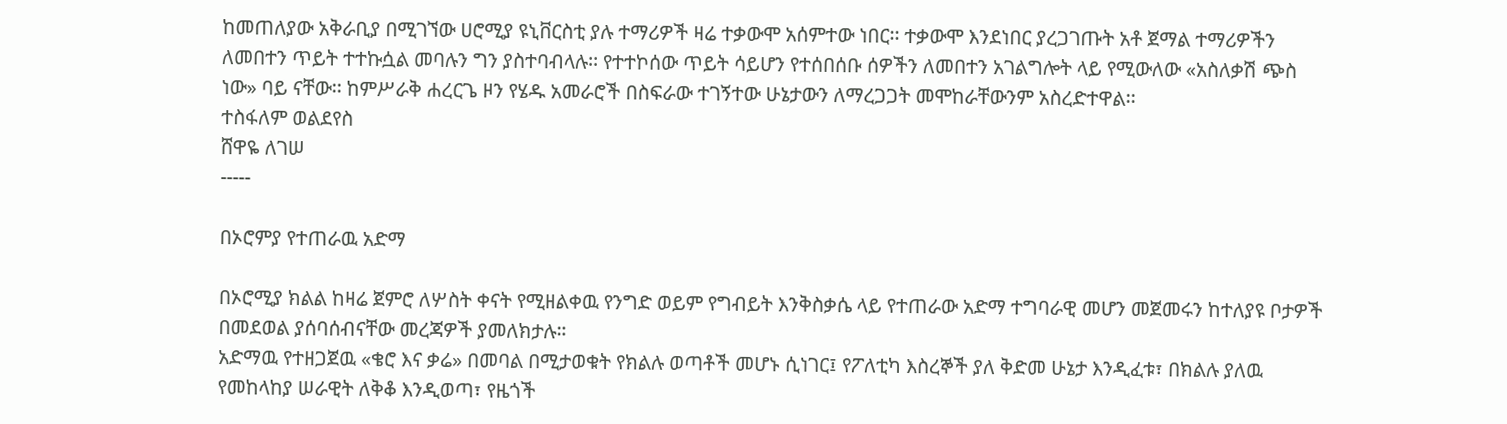ከመጠለያው አቅራቢያ በሚገኘው ሀሮሚያ ዩኒቨርስቲ ያሉ ተማሪዎች ዛሬ ተቃውሞ አሰምተው ነበር፡፡ ተቃውሞ እንደነበር ያረጋገጡት አቶ ጀማል ተማሪዎችን ለመበተን ጥይት ተተኩሷል መባሉን ግን ያስተባብላሉ፡፡ የተተኮሰው ጥይት ሳይሆን የተሰበሰቡ ሰዎችን ለመበተን አገልግሎት ላይ የሚውለው «አስለቃሽ ጭስ ነው» ባይ ናቸው፡፡ ከምሥራቅ ሐረርጌ ዞን የሄዱ አመራሮች በስፍራው ተገኝተው ሁኔታውን ለማረጋጋት መሞከራቸውንም አስረድተዋል፡፡
ተስፋለም ወልደየስ
ሸዋዬ ለገሠ
-----

በኦሮምያ የተጠራዉ አድማ

በኦሮሚያ ክልል ከዛሬ ጀምሮ ለሦስት ቀናት የሚዘልቀዉ የንግድ ወይም የግብይት እንቅስቃሴ ላይ የተጠራው አድማ ተግባራዊ መሆን መጀመሩን ከተለያዩ ቦታዎች በመደወል ያሰባሰብናቸው መረጃዎች ያመለክታሉ።
አድማዉ የተዘጋጀዉ «ቄሮ እና ቃሬ» በመባል በሚታወቁት የክልሉ ወጣቶች መሆኑ ሲነገር፤ የፖለቲካ እስረኞች ያለ ቅድመ ሁኔታ እንዲፈቱ፣ በክልሉ ያለዉ የመከላከያ ሠራዊት ለቅቆ እንዲወጣ፣ የዜጎች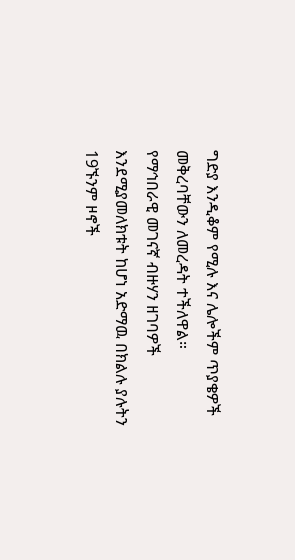ግድያ እንዲቆም የሚሉ እና ሌሎችም ጥያቄዎች መቅረባቸውን ለመረዳት ተችለዋል።
የማኅበራዊ መገናኛ ብዙሃን ዘገባዎች እንደሚያመለክቱት ከሆነ አድማዉ በክልሉ ያሉትን 19ኙንም ዞኖች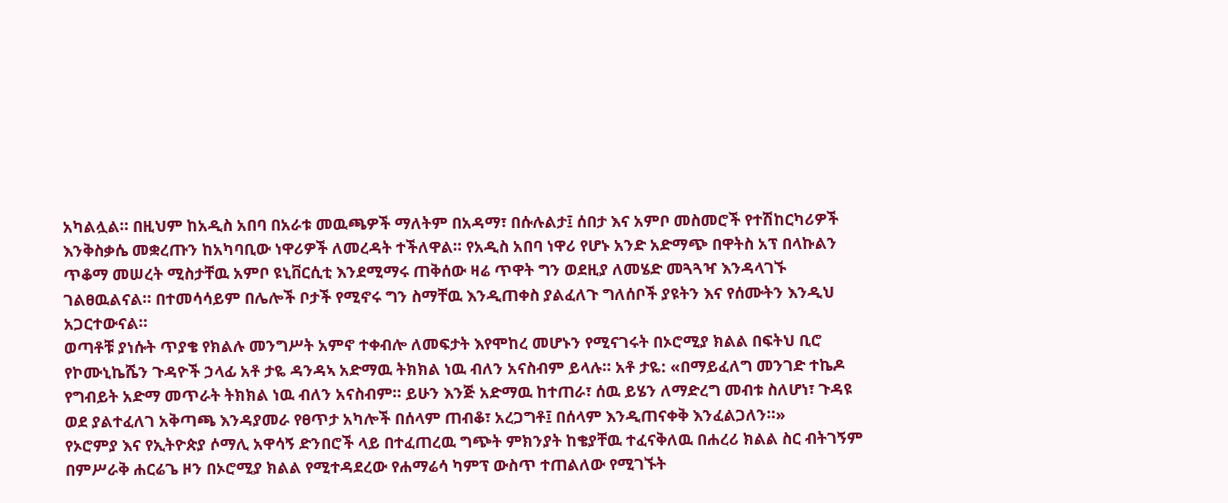አካልሏል። በዚህም ከአዲስ አበባ በአራቱ መዉጫዎች ማለትም በአዳማ፣ በሱሉልታ፤ ሰበታ እና አምቦ መስመሮች የተሽከርካሪዎች እንቅስቃሴ መቋረጡን ከአካባቢው ነዋሪዎች ለመረዳት ተችለዋል። የአዲስ አበባ ነዋሪ የሆኑ አንድ አድማጭ በዋትስ አፕ በላኩልን ጥቆማ መሠረት ሚስታቸዉ አምቦ ዩኒቨርሲቲ እንደሚማሩ ጠቅሰው ዛሬ ጥዋት ግን ወደዚያ ለመሄድ መጓጓዣ እንዳላገኙ ገልፀዉልናል። በተመሳሳይም በሌሎች ቦታች የሚኖሩ ግን ስማቸዉ እንዲጠቀስ ያልፈለጉ ግለሰቦች ያዩትን እና የሰሙትን እንዲህ አጋርተውናል።
ወጣቶቹ ያነሱት ጥያቄ የክልሉ መንግሥት አምኖ ተቀብሎ ለመፍታት እየሞከረ መሆኑን የሚናገሩት በኦሮሚያ ክልል በፍትህ ቢሮ የኮሙኒኬሼን ጉዳዮች ኃላፊ አቶ ታዬ ዳንዳኣ አድማዉ ትክክል ነዉ ብለን አናስብም ይላሉ። አቶ ታዬ: «በማይፈለግ መንገድ ተኬዶ የግብይት አድማ መጥራት ትክክል ነዉ ብለን አናስብም። ይሁን እንጅ አድማዉ ከተጠራ፣ ሰዉ ይሄን ለማድረግ መብቱ ስለሆነ፣ ጉዳዩ ወደ ያልተፈለገ አቅጣጫ እንዳያመራ የፀጥታ አካሎች በሰላም ጠብቆ፣ አረጋግቶ፤ በሰላም እንዲጠናቀቅ እንፈልጋለን።»
የኦሮምያ እና የኢትዮጵያ ሶማሊ አዋሳኝ ድንበሮች ላይ በተፈጠረዉ ግጭት ምክንያት ከቄያቸዉ ተፈናቅለዉ በሐረሪ ክልል ስር ብትገኝም በምሥራቅ ሐርሬጌ ዞን በኦሮሚያ ክልል የሚተዳደረው የሐማሬሳ ካምፕ ውስጥ ተጠልለው የሚገኙት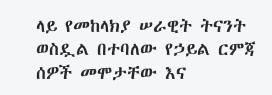ላይ የመከላክያ ሠራዊት ትናንት ወስዷል በተባለው የኃይል ርምጃ ሰዎች መሞታቸው እና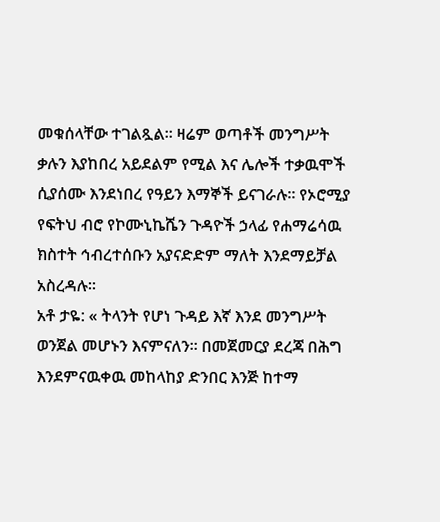መቁሰላቸው ተገልጿል። ዛሬም ወጣቶች መንግሥት ቃሉን እያከበረ አይደልም የሚል እና ሌሎች ተቃዉሞች ሲያሰሙ እንደነበረ የዓይን እማኞች ይናገራሉ። የኦሮሚያ የፍትህ ብሮ የኮሙኒኬሼን ጉዳዮች ኃላፊ የሐማሬሳዉ ክስተት ኅብረተሰቡን አያናድድም ማለት እንደማይቻል አስረዳሉ።
አቶ ታዬ: « ትላንት የሆነ ጉዳይ እኛ እንደ መንግሥት ወንጀል መሆኑን እናምናለን። በመጀመርያ ደረጃ በሕግ እንደምናዉቀዉ መከላከያ ድንበር እንጅ ከተማ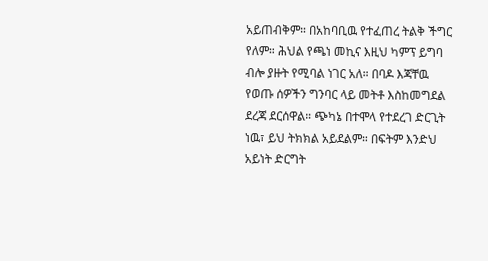አይጠብቅም። በአከባቢዉ የተፈጠረ ትልቅ ችግር የለም። ሕህል የጫነ መኪና እዚህ ካምፕ ይግባ ብሎ ያዙት የሚባል ነገር አለ። በባዶ እጃቸዉ የወጡ ሰዎችን ግንባር ላይ መትቶ እስከመግደል ደረጃ ደርሰዋል። ጭካኔ በተሞላ የተደረገ ድርጊት ነዉ፣ ይህ ትክክል አይደልም። በፍትም እንድህ አይነት ድርግት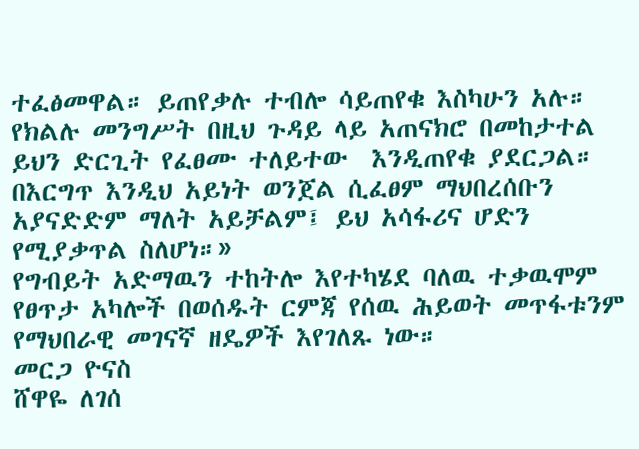ተፈፅመዋል። ይጠየቃሉ ተብሎ ሳይጠየቁ እስካሁን አሉ። የክልሉ መንግሥት በዚህ ጉዳይ ላይ አጠናክሮ በመከታተል ይህን ድርጊት የፈፀሙ ተለይተው  እንዲጠየቁ ያደርጋል። በእርግጥ እንዲህ አይነት ወንጀል ሲፈፀም ማህበረሰቡን አያናድድም ማለት አይቻልም፤ ይህ አሳፋሪና ሆድን የሚያቃጥል ስለሆነ።»
የግብይት አድማዉን ተከትሎ እየተካሄደ ባለዉ ተቃዉሞም የፀጥታ አካሎች በወሰዱት ርምጃ የሰዉ ሕይወት መጥፋቱንም የማህበራዊ መገናኛ ዘዴዎች እየገለጹ ነው።
መርጋ ዮናስ
ሸዋዬ ለገሰ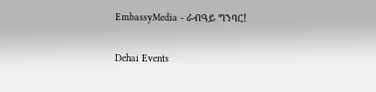EmbassyMedia - ራብዓይ ግንባር!

Dehai Events